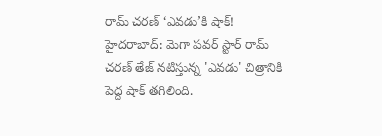రామ్ చరణ్ ‘ఎవడు’కి షాక్!
హైదరాబాద్: మెగా పవర్ స్టార్ రామ్ చరణ్ తేజ్ నటిస్తున్న 'ఎవడు' చిత్రానికి పెద్ద షాక్ తగిలింది.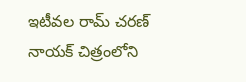ఇటీవల రామ్ చరణ్ నాయక్ చిత్రంలోని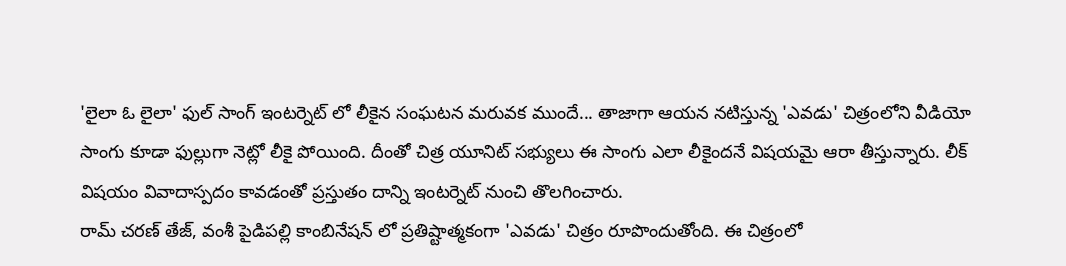'లైలా ఓ లైలా' ఫుల్ సాంగ్ ఇంటర్నెట్ లో లీకైన సంఘటన మరువక ముందే... తాజాగా ఆయన నటిస్తున్న 'ఎవడు' చిత్రంలోని వీడియో సాంగు కూడా ఫుల్లుగా నెట్లో లీకై పోయింది. దీంతో చిత్ర యూనిట్ సభ్యులు ఈ సాంగు ఎలా లీకైందనే విషయమై ఆరా తీస్తున్నారు. లీక్ విషయం వివాదాస్పదం కావడంతో ప్రస్తుతం దాన్ని ఇంటర్నెట్ నుంచి తొలగించారు.
రామ్ చరణ్ తేజ్, వంశీ పైడిపల్లి కాంబినేషన్ లో ప్రతిష్టాత్మకంగా 'ఎవడు' చిత్రం రూపొందుతోంది. ఈ చిత్రంలో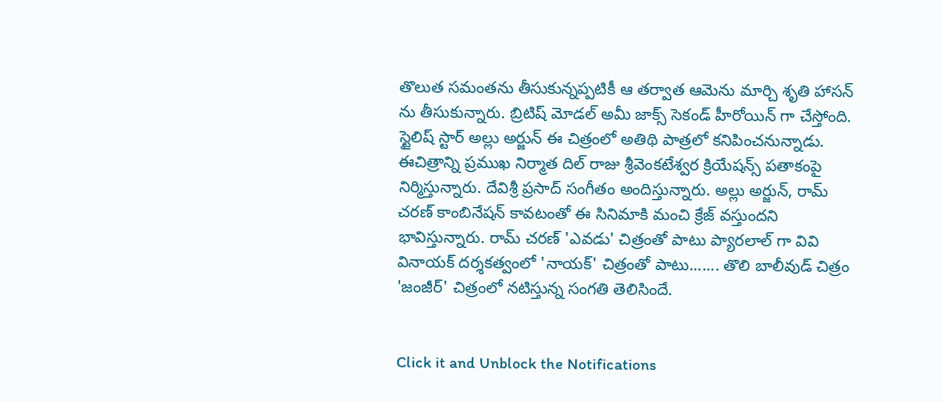తొలుత సమంతను తీసుకున్నప్పటికీ ఆ తర్వాత ఆమెను మార్చి శృతి హాసన్ ను తీసుకున్నారు. బ్రిటిష్ మోడల్ అమీ జాక్స్ సెకండ్ హీరోయిన్ గా చేస్తోంది.
స్టైలిష్ స్టార్ అల్లు అర్జున్ ఈ చిత్రంలో అతిథి పాత్రలో కనిపించనున్నాడు. ఈచిత్రాన్ని ప్రముఖ నిర్మాత దిల్ రాజు శ్రీవెంకటేశ్వర క్రియేషన్స్ పతాకంపై నిర్మిస్తున్నారు. దేవిశ్రీ ప్రసాద్ సంగీతం అందిస్తున్నారు. అల్లు అర్జున్, రామ్ చరణ్ కాంబినేషన్ కావటంతో ఈ సినిమాకి మంచి క్రేజ్ వస్తుందని భావిస్తున్నారు. రామ్ చరణ్ 'ఎవడు' చిత్రంతో పాటు ప్యారలాల్ గా వివి వినాయక్ దర్శకత్వంలో 'నాయక్' చిత్రంతో పాటు....... తొలి బాలీవుడ్ చిత్రం 'జంజీర్' చిత్రంలో నటిస్తున్న సంగతి తెలిసిందే.


Click it and Unblock the Notifications